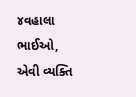૪વહાલા ભાઈઓ, એવી વ્યક્તિ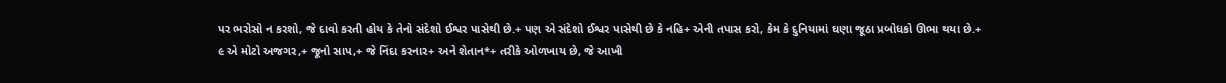પર ભરોસો ન કરશો, જે દાવો કરતી હોય કે તેનો સંદેશો ઈશ્વર પાસેથી છે.+ પણ એ સંદેશો ઈશ્વર પાસેથી છે કે નહિ+ એની તપાસ કરો, કેમ કે દુનિયામાં ઘણા જૂઠા પ્રબોધકો ઊભા થયા છે.+
૯ એ મોટો અજગર,+ જૂનો સાપ,+ જે નિંદા કરનાર+ અને શેતાન*+ તરીકે ઓળખાય છે, જે આખી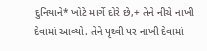દુનિયાને* ખોટે માર્ગે દોરે છે,+ તેને નીચે નાખી દેવામાં આવ્યો. તેને પૃથ્વી પર નાખી દેવામાં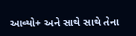આવ્યો+ અને સાથે સાથે તેના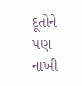દૂતોને પણ નાખી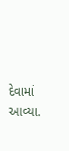દેવામાં આવ્યા.